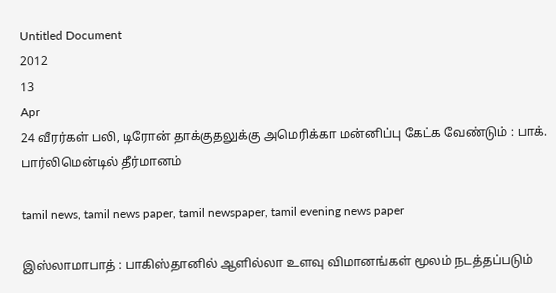Untitled Document
2012
13
Apr
24 வீரர்கள் பலி, டிரோன் தாக்குதலுக்கு அமெரிக்கா மன்னிப்பு கேட்க வேண்டும் : பாக். பார்லிமென்டில் தீர்மானம்

tamil news, tamil news paper, tamil newspaper, tamil evening news paper

இஸ்லாமாபாத் : பாகிஸ்தானில் ஆளில்லா உளவு விமானங்கள் மூலம் நடத்தப்படும்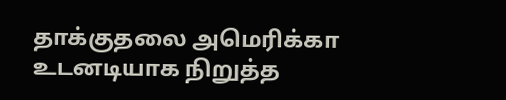தாக்குதலை அமெரிக்கா உடனடியாக நிறுத்த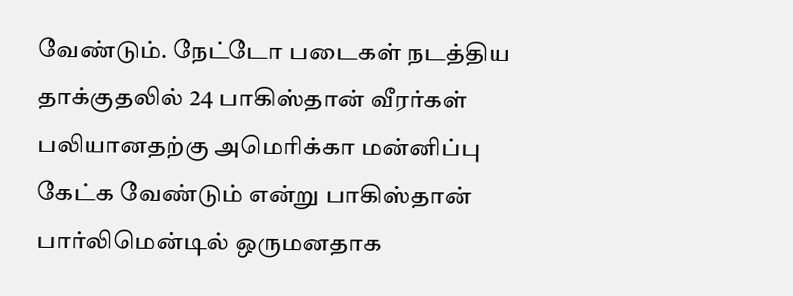வேண்டும். நேட்டோ படைகள் நடத்திய தாக்குதலில் 24 பாகிஸ்தான் வீரர்கள் பலியானதற்கு அமெரிக்கா மன்னிப்பு கேட்க வேண்டும் என்று பாகிஸ்தான் பார்லிமென்டில் ஒருமனதாக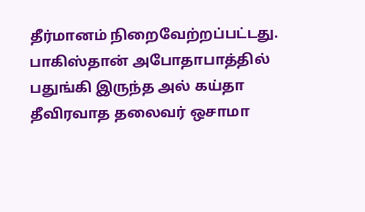தீர்மானம் நிறைவேற்றப்பட்டது. பாகிஸ்தான் அபோதாபாத்தில் பதுங்கி இருந்த அல் கய்தா தீவிரவாத தலைவர் ஒசாமா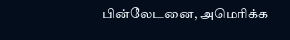பின்லேடனை, அமெரிக்க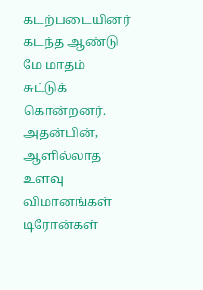கடற்படையினர் கடந்த ஆண்டு மே மாதம் சுட்டுக் கொன்றனர். அதன்பின், ஆளில்லாத உளவு விமானங்கள் டிரோன்கள்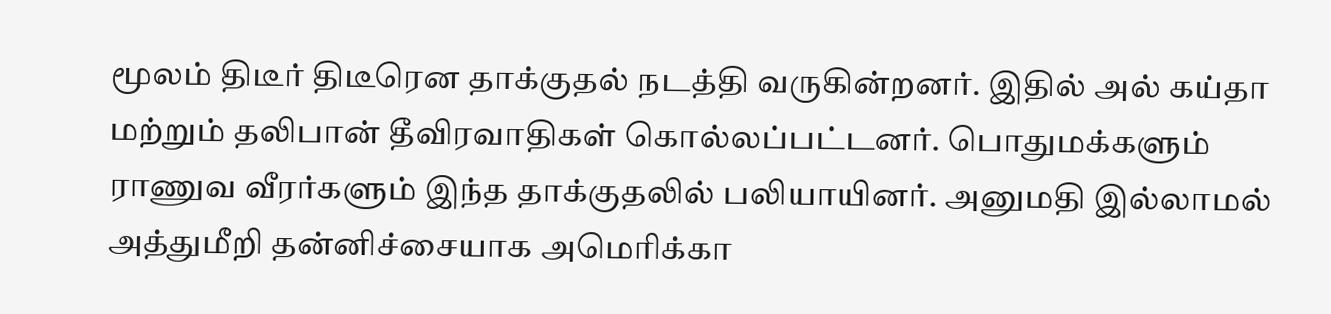மூலம் திடீர் திடீரென தாக்குதல் நடத்தி வருகின்றனர். இதில் அல் கய்தா மற்றும் தலிபான் தீவிரவாதிகள் கொல்லப்பட்டனர். பொதுமக்களும் ராணுவ வீரர்களும் இந்த தாக்குதலில் பலியாயினர். அனுமதி இல்லாமல் அத்துமீறி தன்னிச்சையாக அமெரிக்கா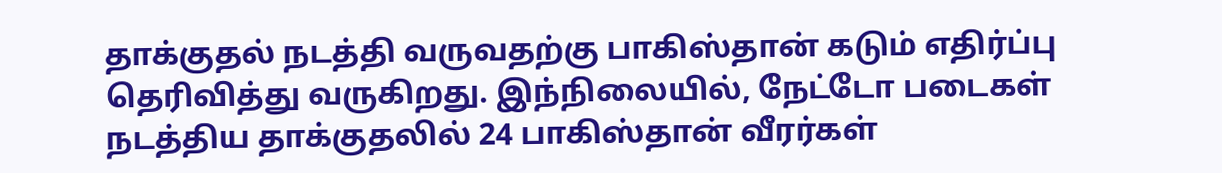தாக்குதல் நடத்தி வருவதற்கு பாகிஸ்தான் கடும் எதிர்ப்பு தெரிவித்து வருகிறது. இந்நிலையில், நேட்டோ படைகள் நடத்திய தாக்குதலில் 24 பாகிஸ்தான் வீரர்கள்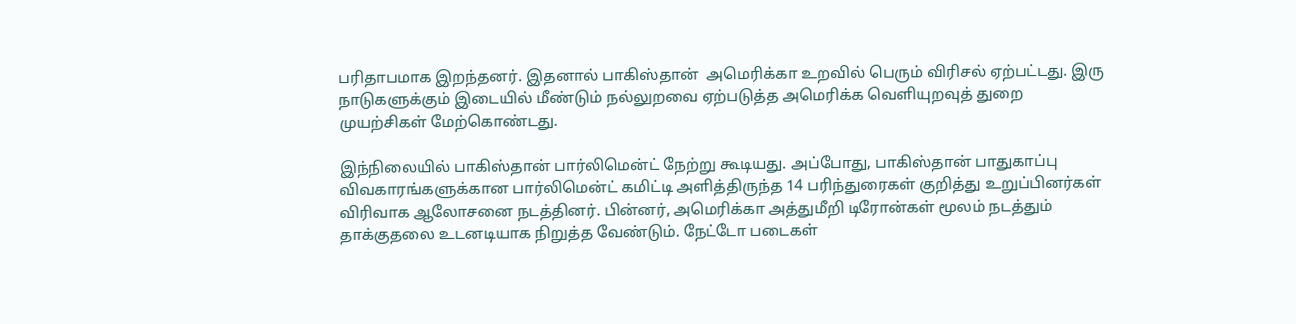பரிதாபமாக இறந்தனர். இதனால் பாகிஸ்தான்  அமெரிக்கா உறவில் பெரும் விரிசல் ஏற்பட்டது. இரு நாடுகளுக்கும் இடையில் மீண்டும் நல்லுறவை ஏற்படுத்த அமெரிக்க வெளியுறவுத் துறை முயற்சிகள் மேற்கொண்டது.

இந்நிலையில் பாகிஸ்தான் பார்லிமென்ட் நேற்று கூடியது. அப்போது, பாகிஸ்தான் பாதுகாப்பு விவகாரங்களுக்கான பார்லிமென்ட் கமிட்டி அளித்திருந்த 14 பரிந்துரைகள் குறித்து உறுப்பினர்கள் விரிவாக ஆலோசனை நடத்தினர். பின்னர், அமெரிக்கா அத்துமீறி டிரோன்கள் மூலம் நடத்தும் தாக்குதலை உடனடியாக நிறுத்த வேண்டும். நேட்டோ படைகள்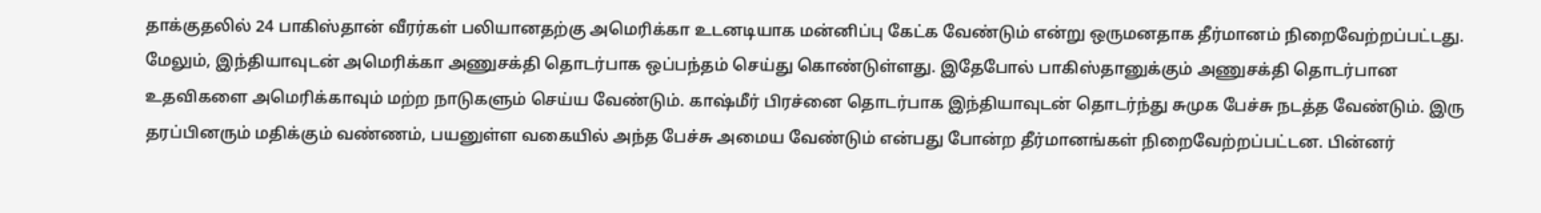தாக்குதலில் 24 பாகிஸ்தான் வீரர்கள் பலியானதற்கு அமெரிக்கா உடனடியாக மன்னிப்பு கேட்க வேண்டும் என்று ஒருமனதாக தீர்மானம் நிறைவேற்றப்பட்டது. மேலும், இந்தியாவுடன் அமெரிக்கா அணுசக்தி தொடர்பாக ஒப்பந்தம் செய்து கொண்டுள்ளது. இதேபோல் பாகிஸ்தானுக்கும் அணுசக்தி தொடர்பான உதவிகளை அமெரிக்காவும் மற்ற நாடுகளும் செய்ய வேண்டும். காஷ்மீர் பிரச்னை தொடர்பாக இந்தியாவுடன் தொடர்ந்து சுமுக பேச்சு நடத்த வேண்டும். இரு தரப்பினரும் மதிக்கும் வண்ணம், பயனுள்ள வகையில் அந்த பேச்சு அமைய வேண்டும் என்பது போன்ற தீர்மானங்கள் நிறைவேற்றப்பட்டன. பின்னர்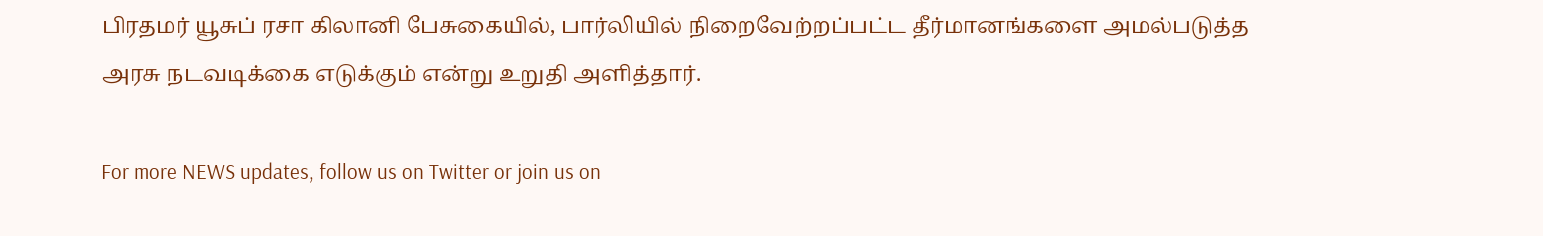பிரதமர் யூசுப் ரசா கிலானி பேசுகையில், பார்லியில் நிறைவேற்றப்பட்ட தீர்மானங்களை அமல்படுத்த அரசு நடவடிக்கை எடுக்கும் என்று உறுதி அளித்தார்.

For more NEWS updates, follow us on Twitter or join us on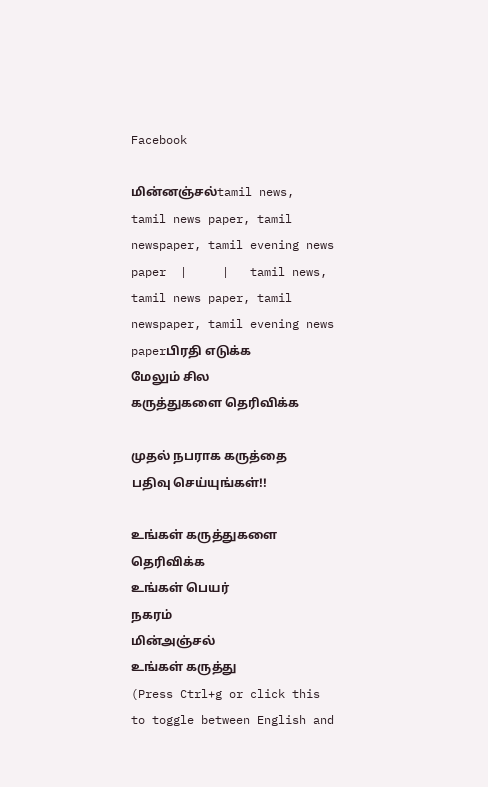Facebook

மின்னஞ்சல்tamil news, tamil news paper, tamil newspaper, tamil evening news paper  |     |   tamil news, tamil news paper, tamil newspaper, tamil evening news paperபிரதி எடுக்க
மேலும் சில
கருத்துகளை தெரிவிக்க

முதல் நபராக கருத்தை பதிவு செய்யுங்கள்!!

உங்கள் கருத்துகளை தெரிவிக்க
உங்கள் பெயர்
நகரம்
மின்அஞ்சல்
உங்கள் கருத்து
(Press Ctrl+g or click this   to toggle between English and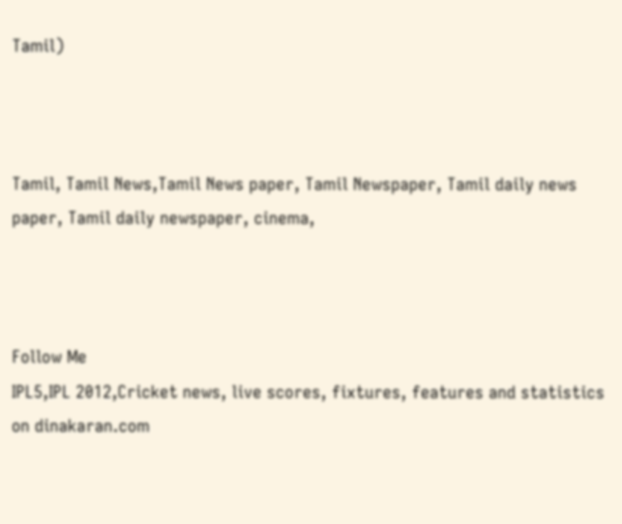Tamil)



Tamil, Tamil News,Tamil News paper, Tamil Newspaper, Tamil daily news paper, Tamil daily newspaper, cinema,



Follow Me
IPL5,IPL 2012,Cricket news, live scores, fixtures, features and statistics on dinakaran.com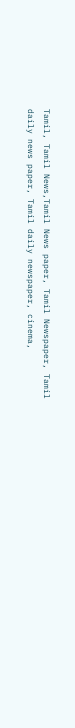Tamil, Tamil News,Tamil News paper, Tamil Newspaper, Tamil daily news paper, Tamil daily newspaper, cinema,